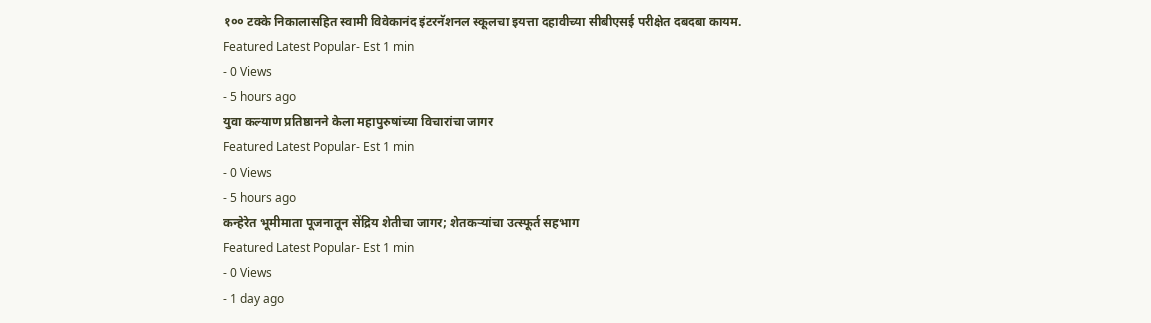१०० टक्के निकालासहित स्वामी विवेकानंद इंटरनॅशनल स्कूलचा इयत्ता दहावीच्या सीबीएसई परीक्षेत दबदबा कायम.
Featured Latest Popular- Est 1 min
- 0 Views
- 5 hours ago
युवा कल्याण प्रतिष्ठानने केला महापुरुषांच्या विचारांचा जागर
Featured Latest Popular- Est 1 min
- 0 Views
- 5 hours ago
कन्हेरेत भूमीमाता पूजनातून सेंद्रिय शेतीचा जागर; शेतकऱ्यांचा उत्स्फूर्त सहभाग
Featured Latest Popular- Est 1 min
- 0 Views
- 1 day ago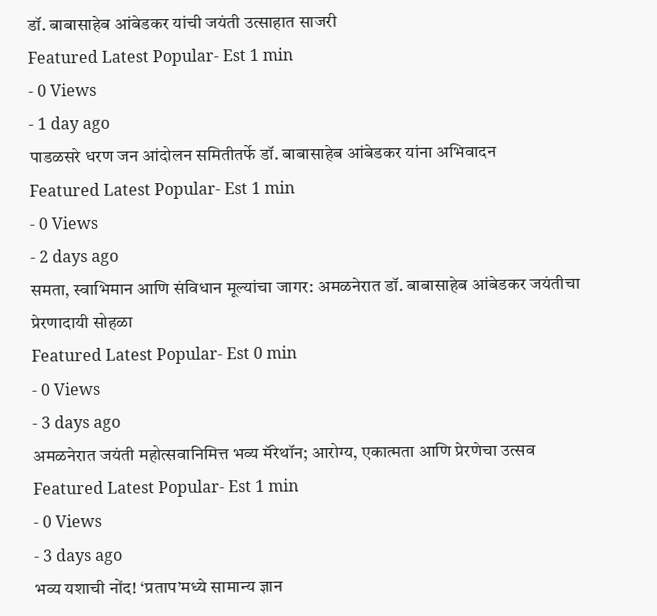डॉ. बाबासाहेब आंबेडकर यांची जयंती उत्साहात साजरी
Featured Latest Popular- Est 1 min
- 0 Views
- 1 day ago
पाडळसरे धरण जन आंदोलन समितीतर्फे डॉ. बाबासाहेब आंबेडकर यांना अभिवादन
Featured Latest Popular- Est 1 min
- 0 Views
- 2 days ago
समता, स्वाभिमान आणि संविधान मूल्यांचा जागर: अमळनेरात डॉ. बाबासाहेब आंबेडकर जयंतीचा प्रेरणादायी सोहळा
Featured Latest Popular- Est 0 min
- 0 Views
- 3 days ago
अमळनेरात जयंती महोत्सवानिमित्त भव्य मॅरेथॉन; आरोग्य, एकात्मता आणि प्रेरणेचा उत्सव
Featured Latest Popular- Est 1 min
- 0 Views
- 3 days ago
भव्य यशाची नोंद! ‘प्रताप’मध्ये सामान्य ज्ञान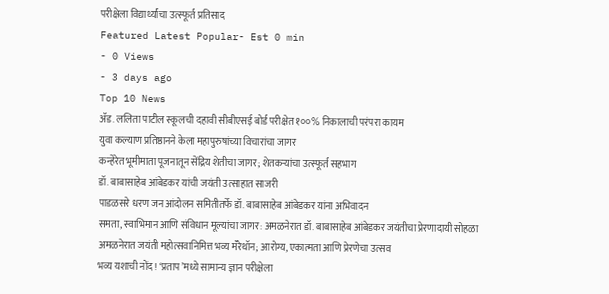परीक्षेला विद्यार्थ्यांचा उत्स्फूर्त प्रतिसाद
Featured Latest Popular- Est 0 min
- 0 Views
- 3 days ago
Top 10 News
ॲड. ललिता पाटील स्कूलची दहावी सीबीएसई बोर्ड परीक्षेत १००% निकालाची परंपरा कायम
युवा कल्याण प्रतिष्ठानने केला महापुरुषांच्या विचारांचा जागर
कन्हेरेत भूमीमाता पूजनातून सेंद्रिय शेतीचा जागर; शेतकऱ्यांचा उत्स्फूर्त सहभाग
डॉ. बाबासाहेब आंबेडकर यांची जयंती उत्साहात साजरी
पाडळसरे धरण जन आंदोलन समितीतर्फे डॉ. बाबासाहेब आंबेडकर यांना अभिवादन
समता, स्वाभिमान आणि संविधान मूल्यांचा जागर: अमळनेरात डॉ. बाबासाहेब आंबेडकर जयंतीचा प्रेरणादायी सोहळा
अमळनेरात जयंती महोत्सवानिमित्त भव्य मॅरेथॉन; आरोग्य, एकात्मता आणि प्रेरणेचा उत्सव
भव्य यशाची नोंद! ‘प्रताप’मध्ये सामान्य ज्ञान परीक्षेला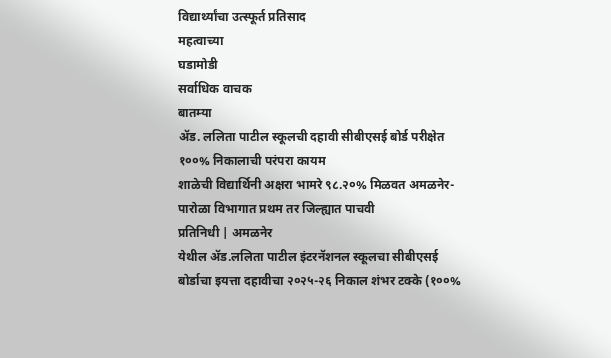विद्यार्थ्यांचा उत्स्फूर्त प्रतिसाद
महत्वाच्या
घडामोडी
सर्वाधिक वाचक
बातम्या
ॲड. ललिता पाटील स्कूलची दहावी सीबीएसई बोर्ड परीक्षेत १००% निकालाची परंपरा कायम
शाळेची विद्यार्थिनी अक्षरा भामरे ९८.२०% मिळवत अमळनेर- पारोळा विभागात प्रथम तर जिल्ह्यात पाचवी
प्रतिनिधी | अमळनेर
येथील ॲड.ललिता पाटील इंटरनॅशनल स्कूलचा सीबीएसई बोर्डाचा इयत्ता दहावीचा २०२५-२६ निकाल शंभर टक्के (१००%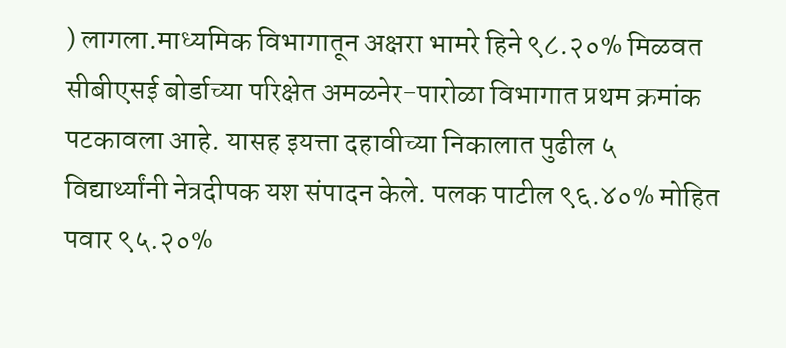) लागला.माध्यमिक विभागातून अक्षरा भामरे हिने ९८.२०% मिळवत सीबीएसई बोर्डाच्या परिक्षेत अमळनेर-पारोळा विभागात प्रथम क्रमांक पटकावला आहे. यासह इयत्ता दहावीच्या निकालात पुढील ५ विद्यार्थ्यांनी नेत्रदीपक यश संपादन केले. पलक पाटील ९६.४०% मोहित पवार ९५.२०%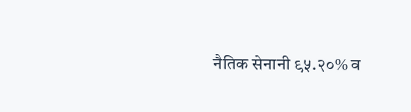नैतिक सेनानी ९५.२०% व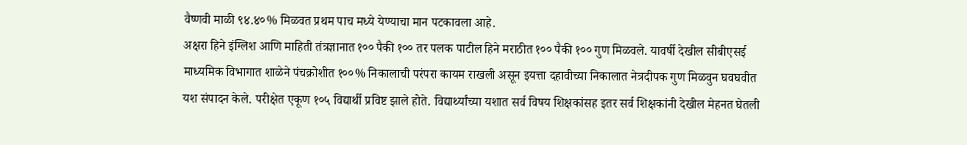वैष्णवी माळी ९४.४०% मिळवत प्रथम पाच मध्ये येण्याचा मान पटकावला आहे.
अक्षरा हिने इंग्लिश आणि माहिती तंत्रज्ञानात १०० पैकी १०० तर पलक पाटील हिने मराठीत १०० पैकी १०० गुण मिळवले. यावर्षी देखील सीबीएसई माध्यमिक विभागात शाळेने पंचक्रोशीत १००% निकालाची परंपरा कायम राखली असून इयत्ता दहावीच्या निकालात नेत्रदीपक गुण मिळवुन घवघवीत यश संपादन केले. परीक्षेत एकूण १०५ विद्यार्थी प्रविष्ट झाले होते. विद्यार्थ्यांच्या यशात सर्व विषय शिक्षकांसह इतर सर्व शिक्षकांनी देखील मेहनत घेतली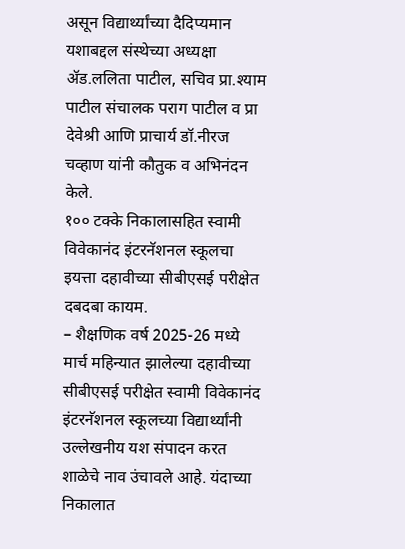असून विद्यार्थ्यांच्या दैदिप्यमान यशाबद्दल संस्थेच्या अध्यक्षा ॲड.ललिता पाटील, सचिव प्रा.श्याम पाटील संचालक पराग पाटील व प्रा देवेश्री आणि प्राचार्य डॉ.नीरज चव्हाण यांनी कौतुक व अभिनंदन केले.
१०० टक्के निकालासहित स्वामी विवेकानंद इंटरनॅशनल स्कूलचा इयत्ता दहावीच्या सीबीएसई परीक्षेत दबदबा कायम.
– शैक्षणिक वर्ष 2025-26 मध्ये मार्च महिन्यात झालेल्या दहावीच्या सीबीएसई परीक्षेत स्वामी विवेकानंद इंटरनॅशनल स्कूलच्या विद्यार्थ्यांनी उल्लेखनीय यश संपादन करत शाळेचे नाव उंचावले आहे. यंदाच्या निकालात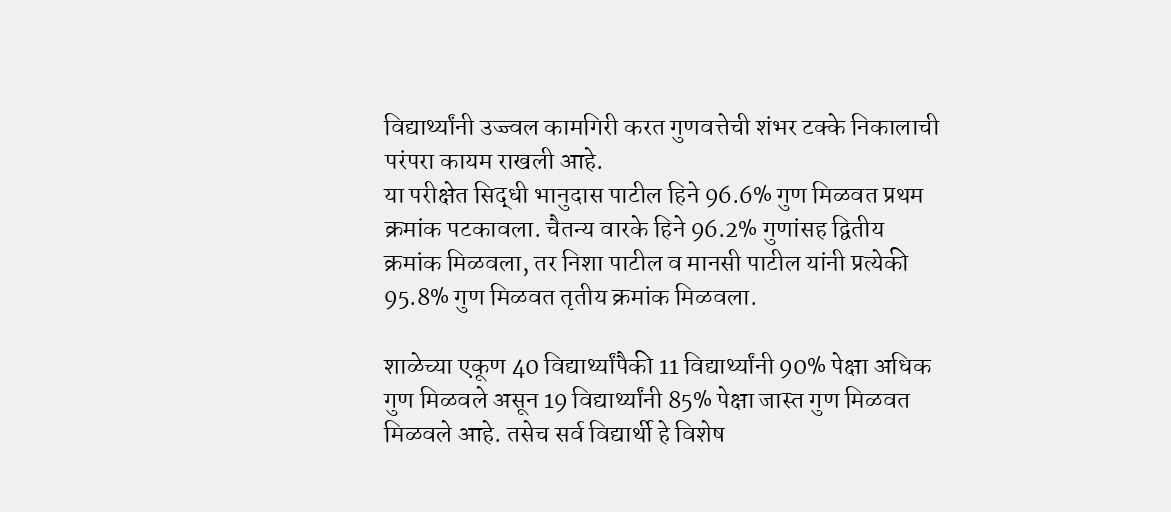विद्यार्थ्यांनी उज्ज्वल कामगिरी करत गुणवत्तेची शंभर टक्के निकालाची परंपरा कायम राखली आहे.
या परीक्षेत सिद्धी भानुदास पाटील हिने 96.6% गुण मिळवत प्रथम क्रमांक पटकावला. चैतन्य वारके हिने 96.2% गुणांसह द्वितीय क्रमांक मिळवला, तर निशा पाटील व मानसी पाटील यांनी प्रत्येकी 95.8% गुण मिळवत तृतीय क्रमांक मिळवला.

शाळेच्या एकूण 40 विद्यार्थ्यांपैकी 11 विद्यार्थ्यांनी 90% पेक्षा अधिक गुण मिळवले असून 19 विद्यार्थ्यांनी 85% पेक्षा जास्त गुण मिळवत मिळवले आहे. तसेच सर्व विद्यार्थी हे विशेष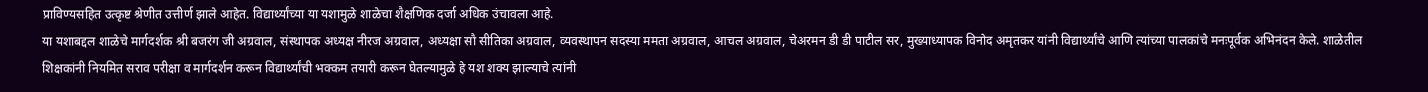प्राविण्यसहित उत्कृष्ट श्रेणीत उत्तीर्ण झाले आहेत. विद्यार्थ्यांच्या या यशामुळे शाळेचा शैक्षणिक दर्जा अधिक उंचावला आहे.
या यशाबद्दल शाळेचे मार्गदर्शक श्री बजरंग जी अग्रवाल, संस्थापक अध्यक्ष नीरज अग्रवाल, अध्यक्षा सौ सीतिका अग्रवाल, व्यवस्थापन सदस्या ममता अग्रवाल, आचल अग्रवाल, चेअरमन डी डी पाटील सर, मुख्याध्यापक विनोद अमृतकर यांनी विद्यार्थ्यांचे आणि त्यांच्या पालकांचे मनःपूर्वक अभिनंदन केले. शाळेतील शिक्षकांनी नियमित सराव परीक्षा व मार्गदर्शन करून विद्यार्थ्यांची भक्कम तयारी करून घेतल्यामुळे हे यश शक्य झाल्याचे त्यांनी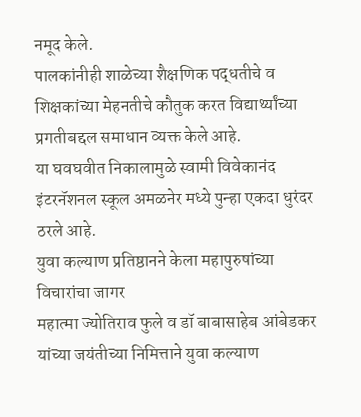नमूद केले.
पालकांनीही शाळेच्या शैक्षणिक पद्धतीचे व शिक्षकांच्या मेहनतीचे कौतुक करत विद्यार्थ्यांच्या प्रगतीबद्दल समाधान व्यक्त केले आहे.
या घवघवीत निकालामुळे स्वामी विवेकानंद इंटरनॅशनल स्कूल अमळनेर मध्ये पुन्हा एकदा धुरंदर ठरले आहे.
युवा कल्याण प्रतिष्ठानने केला महापुरुषांच्या विचारांचा जागर
महात्मा ज्योतिराव फुले व डॉ बाबासाहेब आंबेडकर यांच्या जयंतीच्या निमित्ताने युवा कल्याण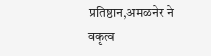प्रतिष्ठान,अमळनेर ने वकृत्व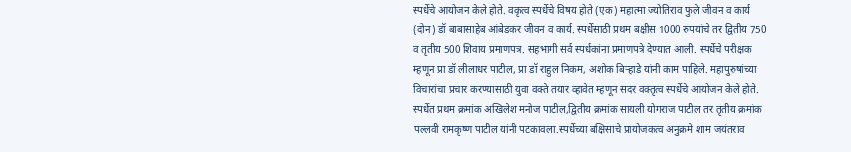स्पर्धेचे आयोजन केले होते. वकृत्व स्पर्धेचे विषय होते (एक) महात्मा ज्योतिराव फुले जीवन व कार्य (दोन) डॉ बाबासाहेब आंबेडकर जीवन व कार्य. स्पर्धेसाठी प्रथम बक्षीस 1000 रुपयांचे तर द्वितीय 750 व तृतीय 500 शिवाय प्रमाणपत्र. सहभागी सर्व स्पर्धकांना प्रमाणपत्रे देण्यात आली. स्पर्धेचे परीक्षक म्हणून प्रा डॉ लीलाधर पाटील, प्रा डॉ राहुल निकम, अशोक बिऱ्हाडे यांनी काम पाहिले. महापुरुषांच्या विचारांचा प्रचार करण्यासाठी युवा वक्ते तयार व्हावेत म्हणून सदर वक्तृत्व स्पर्धेचे आयोजन केले होते. स्पर्धेत प्रथम क्रमांक अखिलेश मनोज पाटील,द्वितीय क्रमांक सायली योगराज पाटील तर तृतीय क्रमांक पल्लवी रामकृष्ण पाटील यांनी पटकावला.स्पर्धेच्या बक्षिसाचे प्रायोजकत्व अनुक्रमे शाम जयंतराव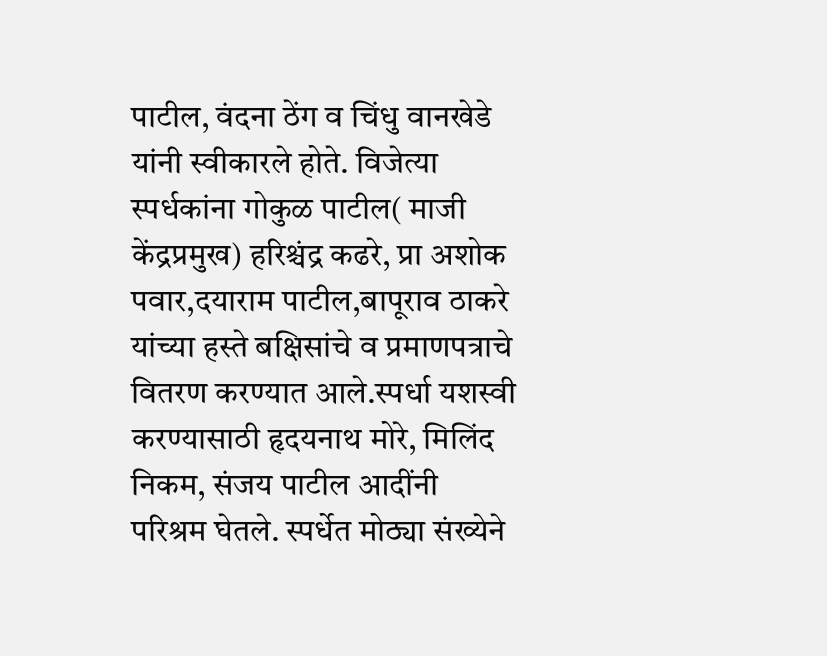पाटील, वंदना ठेंग व चिंधु वानखेडे यांनी स्वीकारले होते. विजेत्या स्पर्धकांना गोकुळ पाटील( माजी केंद्रप्रमुख) हरिश्चंद्र कढरे, प्रा अशोक पवार,दयाराम पाटील,बापूराव ठाकरे यांच्या हस्ते बक्षिसांचे व प्रमाणपत्राचे वितरण करण्यात आले.स्पर्धा यशस्वी करण्यासाठी हृदयनाथ मोरे, मिलिंद निकम, संजय पाटील आदींनी परिश्रम घेतले. स्पर्धेत मोठ्या संख्येने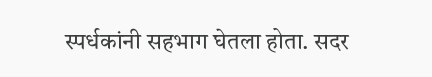स्पर्धकांनी सहभाग घेतला होता. सदर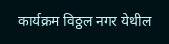कार्यक्रम विठ्ठल नगर येथील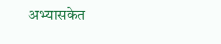अभ्यासकेत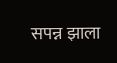सपन्न झाला